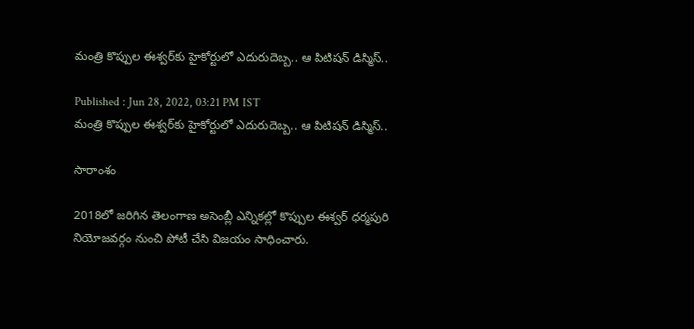మంత్రి కొప్పుల ఈశ్వర్‌కు హైకోర్టులో ఎదురుదెబ్బ.. ఆ పిటిషన్ డిస్మిస్..

Published : Jun 28, 2022, 03:21 PM IST
మంత్రి కొప్పుల ఈశ్వర్‌కు హైకోర్టులో ఎదురుదెబ్బ.. ఆ పిటిషన్ డిస్మిస్..

సారాంశం

2018లో జరిగిన తెలంగాణ అసెంబ్లీ ఎన్నికల్లో కొప్పుల ఈశ్వర్ ధర్మపురి నియోజవర్గం నుంచి పోటీ చేసి విజయం సాధించారు.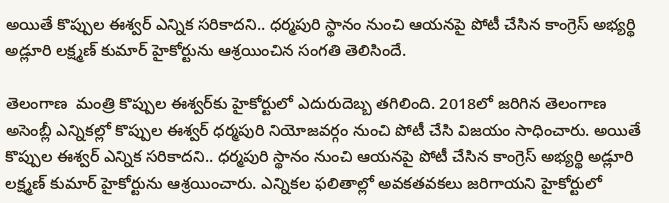అయితే కొప్పుల ఈశ్వర్ ఎన్నిక సరికాదని.. ధర్మపురి స్థానం నుంచి ఆయనపై పోటీ చేసిన కాంగ్రెస్ అభ్యర్థి అడ్లూరి లక్ష్మణ్ కుమార్ హైకోర్టును ఆశ్రయించిన సంగతి తెలిసిందే.

తెలంగాణ  మంత్రి కొప్పుల ఈశ్వర్‌కు హైకోర్టులో ఎదురుదెబ్బ తగిలింది. 2018లో జరిగిన తెలంగాణ అసెంబ్లీ ఎన్నికల్లో కొప్పుల ఈశ్వర్ ధర్మపురి నియోజవర్గం నుంచి పోటీ చేసి విజయం సాధించారు. అయితే కొప్పుల ఈశ్వర్ ఎన్నిక సరికాదని.. ధర్మపురి స్థానం నుంచి ఆయనపై పోటీ చేసిన కాంగ్రెస్ అభ్యర్థి అడ్లూరి లక్ష్మణ్ కుమార్ హైకోర్టును ఆశ్రయించారు. ఎన్నికల ఫలితాల్లో అవకతవకలు జరిగాయని హైకోర్టులో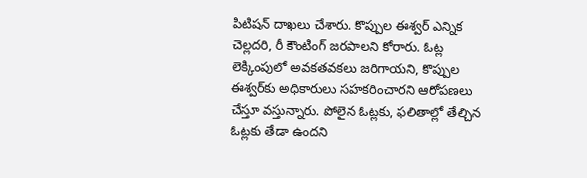పిటిషన్ దాఖలు చేశారు. కొప్పుల ఈశ్వర్ ఎన్నిక చెల్లదరి, రీ కౌంటింగ్ జరపాలని కోరారు. ఓట్ల లెక్కింపులో అవకతవకలు జరిగాయని, కొప్పుల ఈశ్వర్‌కు అధికారులు సహకరించారని ఆరోపణలు చేస్తూ వస్తున్నారు. పోలైన ఓట్లకు, ఫలితాల్లో తేల్చిన ఓట్లకు తేడా ఉందని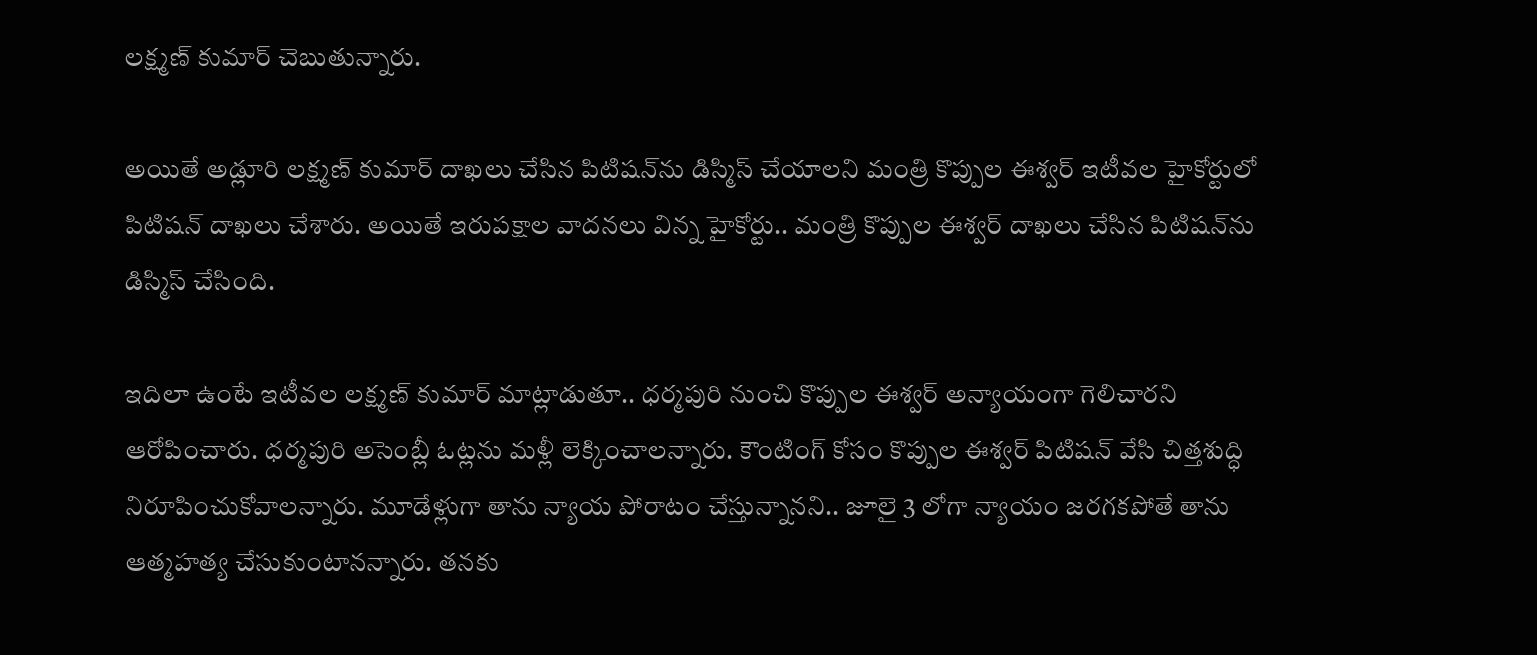లక్ష్మణ్ కుమార్ చెబుతున్నారు.

అయితే అడ్లూరి లక్ష్మణ్ కుమార్ దాఖలు చేసిన పిటిషన్‌ను డిస్మిస్ చేయాలని మంత్రి కొప్పుల ఈశ్వర్ ఇటీవల హైకోర్టులో పిటిషన్ దాఖలు చేశారు. అయితే ఇరుపక్షాల వాదనలు విన్న హైకోర్టు.. మంత్రి కొప్పుల ఈశ్వర్ దాఖలు చేసిన పిటిషన్‌ను డిస్మిస్ చేసింది.

ఇదిలా ఉంటే ఇటీవల లక్ష్మణ్ కుమార్ మాట్లాడుతూ.. ధర్మపురి నుంచి కొప్పుల ఈశ్వర్ అన్యాయంగా గెలిచారని ఆరోపించారు. ధర్మపురి అసెంబ్లీ ఓట్లను మళ్లీ లెక్కించాలన్నారు. కౌంటింగ్ కోసం కొప్పుల ఈశ్వర్ పిటిషన్ వేసి చిత్తశుద్ధి నిరూపించుకోవాలన్నారు. మూడేళ్లుగా తాను న్యాయ పోరాటం చేస్తున్నానని.. జూలై 3 లోగా న్యాయం జరగకపోతే తాను ఆత్మహత్య చేసుకుంటానన్నారు. తనకు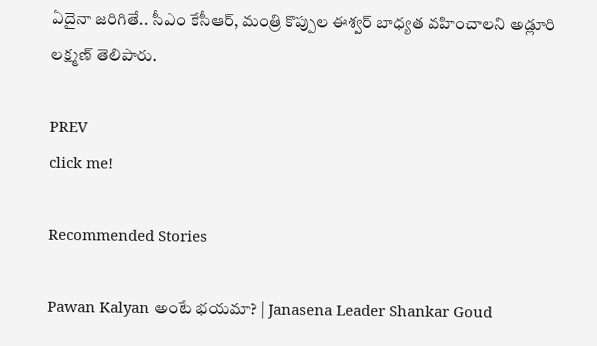ఏదైనా జరిగితే.. సీఎం కేసీఆర్, మంత్రి కొప్పుల ఈశ్వర్ బాధ్యత వహించాలని అడ్లూరి లక్ష్మణ్ తెలిపారు.

PREV
click me!

Recommended Stories

Pawan Kalyan అంటే భయమా? | Janasena Leader Shankar Goud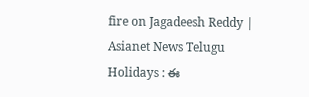fire on Jagadeesh Reddy | Asianet News Telugu
Holidays : ఈ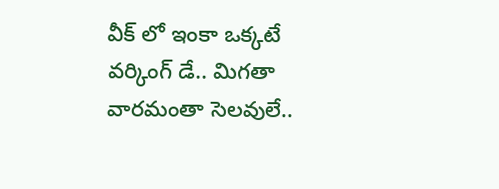వీక్ లో ఇంకా ఒక్కటే వర్కింగ్ డే.. మిగతా వారమంతా సెలవులే..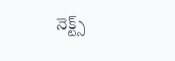నెక్ట్స్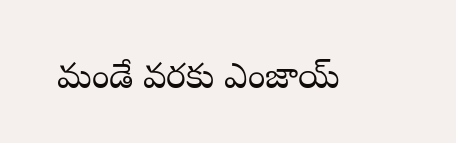మండే వరకు ఎంజాయ్